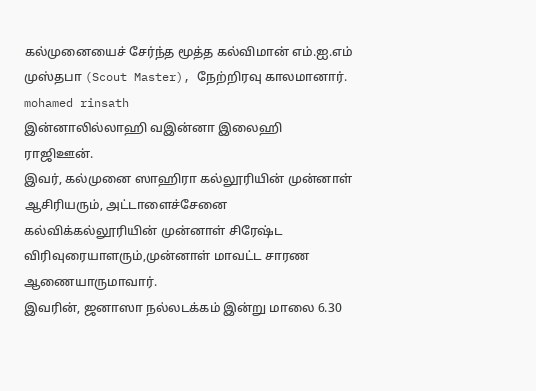கல்முனையைச் சேர்ந்த மூத்த கல்விமான் எம்.ஐ.எம் முஸ்தபா (Scout Master), நேற்றிரவு காலமானார்.
mohamed rinsath
இன்னாலில்லாஹி வஇன்னா இலைஹி ராஜிஊன்.
இவர், கல்முனை ஸாஹிரா கல்லூரியின் முன்னாள் ஆசிரியரும், அட்டாளைச்சேனை கல்விக்கல்லூரியின் முன்னாள் சிரேஷ்ட விரிவுரையாளரும்,முன்னாள் மாவட்ட சாரண ஆணையாருமாவார்.
இவரின், ஜனாஸா நல்லடக்கம் இன்று மாலை 6.30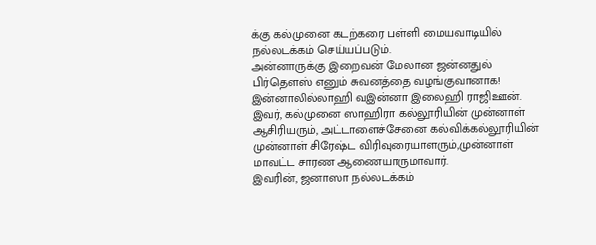க்கு கல்முனை கடற்கரை பள்ளி மையவாடியில் நல்லடக்கம் செய்யப்படும்.
அன்னாருக்கு இறைவன் மேலான ஜன்னதுல் பிர்தௌஸ் எனும் சுவனத்தை வழங்குவானாக!
இன்னாலில்லாஹி வஇன்னா இலைஹி ராஜிஊன்.
இவர், கல்முனை ஸாஹிரா கல்லூரியின் முன்னாள் ஆசிரியரும், அட்டாளைச்சேனை கல்விக்கல்லூரியின் முன்னாள் சிரேஷ்ட விரிவுரையாளரும்,முன்னாள் மாவட்ட சாரண ஆணையாருமாவார்.
இவரின், ஜனாஸா நல்லடக்கம்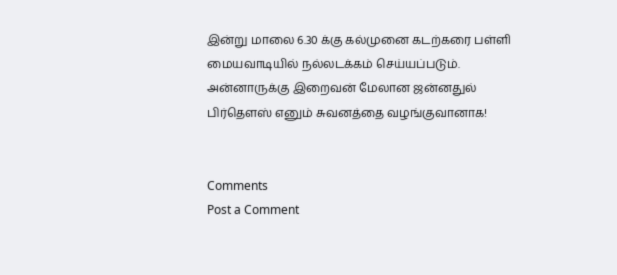இன்று மாலை 6.30 க்கு கல்முனை கடற்கரை பள்ளி மையவாடியில் நல்லடக்கம் செய்யப்படும்.
அன்னாருக்கு இறைவன் மேலான ஜன்னதுல் பிர்தௌஸ் எனும் சுவனத்தை வழங்குவானாக!


Comments
Post a Comment